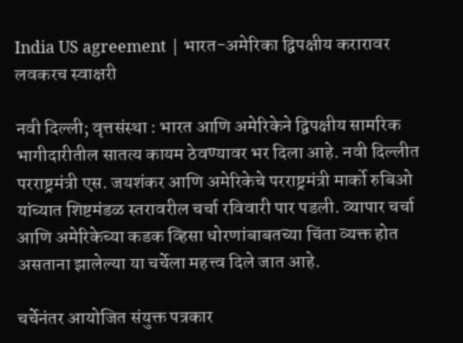India US agreement | भारत-अमेरिका द्विपक्षीय करारावर लवकरच स्वाक्षरी

नवी दिल्ली; वृत्तसंस्था : भारत आणि अमेरिकेने द्विपक्षीय सामरिक भागीदारीतील सातत्य कायम ठेवण्यावर भर दिला आहे. नवी दिल्लीत परराष्ट्रमंत्री एस. जयशंकर आणि अमेरिकेचे परराष्ट्रमंत्री मार्को रुबिओ यांच्यात शिष्टमंडळ स्तरावरील चर्चा रविवारी पार पडली. व्यापार चर्चा आणि अमेरिकेच्या कडक व्हिसा धोरणांबाबतच्या चिंता व्यक्त होत असताना झालेल्या या चर्चेला महत्त्व दिले जात आहे.

चर्चेनंतर आयोजित संयुक्त पत्रकार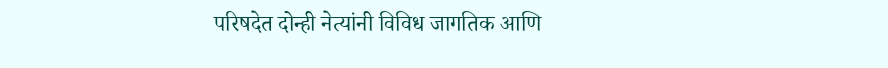परिषदेत दोन्ही नेत्यांनी विविध जागतिक आणि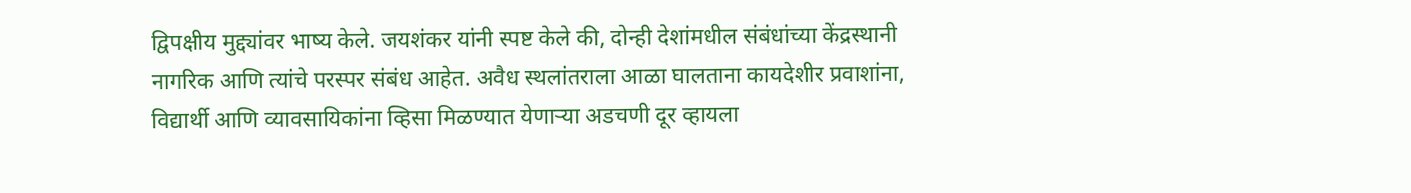द्विपक्षीय मुद्द्यांवर भाष्य केले. जयशंकर यांनी स्पष्ट केले की, दोन्ही देशांमधील संबंधांच्या केंद्रस्थानी नागरिक आणि त्यांचे परस्पर संबंध आहेत. अवैध स्थलांतराला आळा घालताना कायदेशीर प्रवाशांना, विद्यार्थी आणि व्यावसायिकांना व्हिसा मिळण्यात येणार्‍या अडचणी दूर व्हायला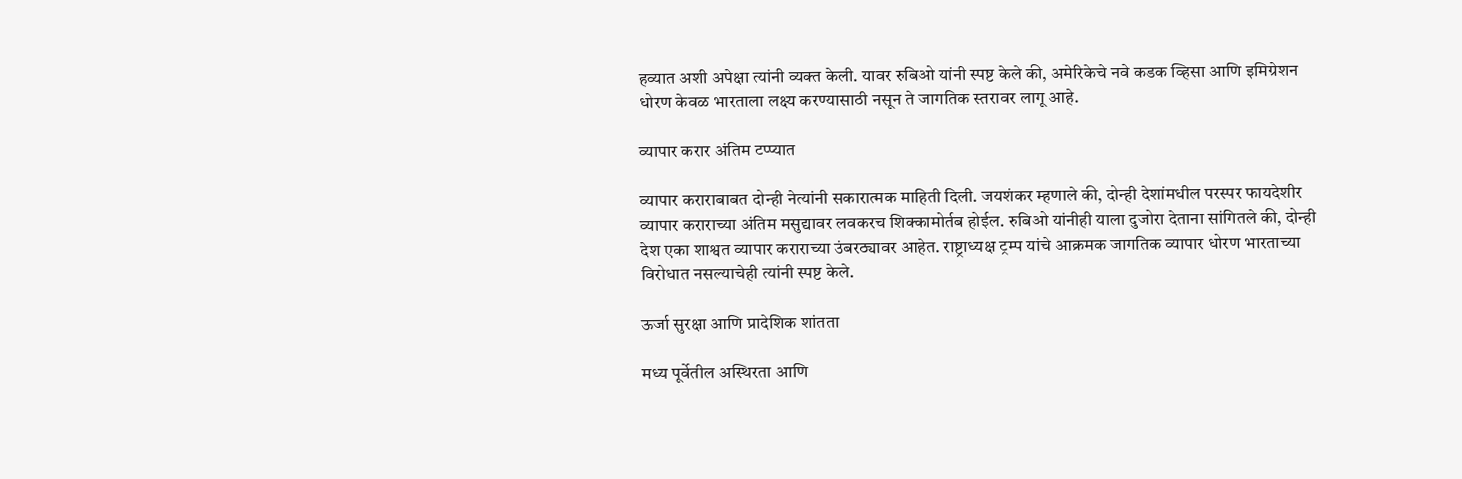हव्यात अशी अपेक्षा त्यांनी व्यक्त केली. यावर रुबिओ यांनी स्पष्ट केले की, अमेरिकेचे नवे कडक व्हिसा आणि इमिग्रेशन धोरण केवळ भारताला लक्ष्य करण्यासाठी नसून ते जागतिक स्तरावर लागू आहे.

व्यापार करार अंतिम टप्प्यात

व्यापार कराराबाबत दोन्ही नेत्यांनी सकारात्मक माहिती दिली. जयशंकर म्हणाले की, दोन्ही देशांमधील परस्पर फायदेशीर व्यापार कराराच्या अंतिम मसुद्यावर लवकरच शिक्कामोर्तब होईल. रुबिओ यांनीही याला दुजोरा देताना सांगितले की, दोन्ही देश एका शाश्वत व्यापार कराराच्या उंबरठ्यावर आहेत. राष्ट्राध्यक्ष ट्रम्प यांचे आक्रमक जागतिक व्यापार धोरण भारताच्या विरोधात नसल्याचेही त्यांनी स्पष्ट केले.

ऊर्जा सुरक्षा आणि प्रादेशिक शांतता

मध्य पूर्वेतील अस्थिरता आणि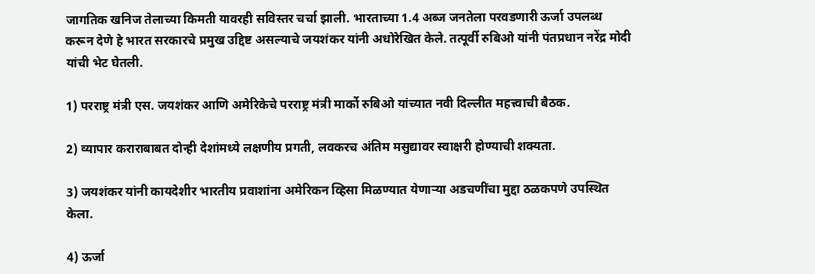जागतिक खनिज तेलाच्या किमती यावरही सविस्तर चर्चा झाली. भारताच्या 1.4 अब्ज जनतेला परवडणारी ऊर्जा उपलब्ध करून देणे हे भारत सरकारचे प्रमुख उद्दिष्ट असल्याचे जयशंकर यांनी अधोरेखित केले. तत्पूर्वी रुबिओ यांनी पंतप्रधान नरेंद्र मोदी यांची भेट घेतली.

1) परराष्ट्र मंत्री एस. जयशंकर आणि अमेरिकेचे परराष्ट्र मंत्री मार्को रुबिओ यांच्यात नवी दिल्लीत महत्त्वाची बैठक.

2) व्यापार कराराबाबत दोन्ही देशांमध्ये लक्षणीय प्रगती, लवकरच अंतिम मसुद्यावर स्वाक्षरी होण्याची शक्यता.

3) जयशंकर यांनी कायदेशीर भारतीय प्रवाशांना अमेरिकन व्हिसा मिळण्यात येणार्‍या अडचणींचा मुद्दा ठळकपणे उपस्थित केला.

4) ऊर्जा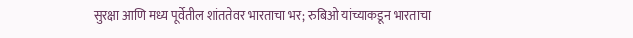सुरक्षा आणि मध्य पूर्वेतील शांततेवर भारताचा भर; रुबिओ यांच्याकडून भारताचा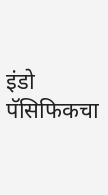इंडो पॅसिफिकचा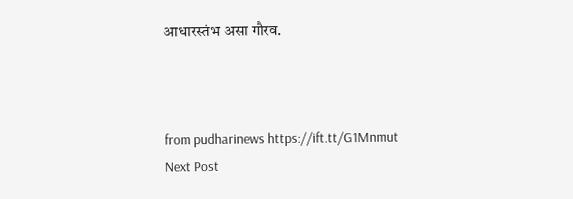आधारस्तंभ असा गौरव.



from pudharinews https://ift.tt/G1Mnmut
Next Post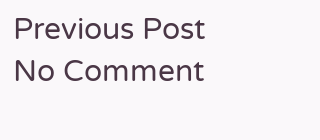Previous Post
No Comment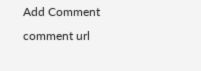Add Comment
comment url